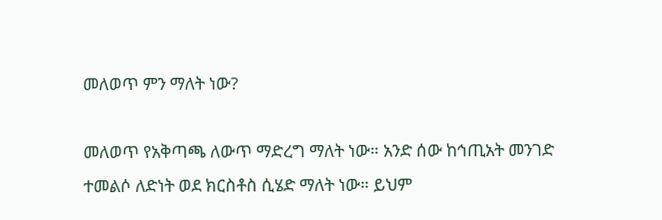መለወጥ ምን ማለት ነው?

መለወጥ የአቅጣጫ ለውጥ ማድረግ ማለት ነው። አንድ ሰው ከኅጢአት መንገድ ተመልሶ ለድነት ወደ ክርስቶስ ሲሄድ ማለት ነው። ይህም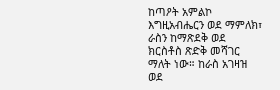ከጣዖት አምልኮ እግዚአብሔርን ወደ ማምለክ፣ ራስን ከማጽደቅ ወደ ክርስቶስ ጽድቅ መሻገር ማለት ነው። ከራስ አገዛዝ ወደ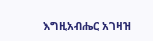እግዚአብሔር አገዛዝ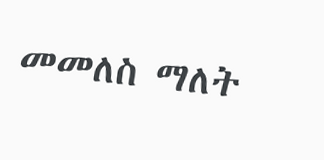መመለስ ማለት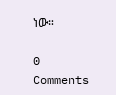ነው።

0 Comments